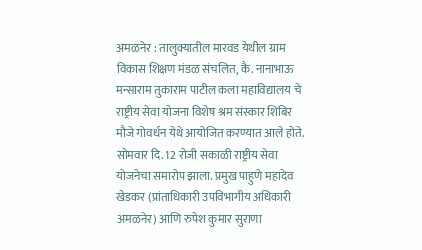अमळनेर : तालुक्यातील मारवड येथील ग्राम विकास शिक्षण मंडळ संचलित, कै. नानाभाऊ मन्साराम तुकाराम पाटील कला महाविद्यालय चे राष्ट्रीय सेवा योजना विशेष श्रम संस्कार शिबिर मौजे गोवर्धन येथे आयोजित करण्यात आले होते. सोमवार दि. 12 रोजी सकाळी राष्ट्रीय सेवा योजनेचा समारोप झाला. प्रमुख पाहुणे महादेव खेडकर (प्रांताधिकारी उपविभागीय अधिकारी अमळनेर) आणि रुपेश कुमार सुराणा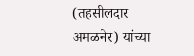(तहसीलदार अमळनेर) यांच्या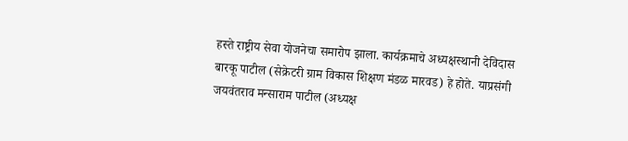हस्ते राष्ट्रीय सेवा योजनेचा समारोप झाला. कार्यक्रमाचे अध्यक्षस्थानी देविदास बारकू पाटील (सेक्रेटरी ग्राम विकास शिक्षण मंडळ मारवड) हे होते. याप्रसंगी जयवंतराव मन्साराम पाटील (अध्यक्ष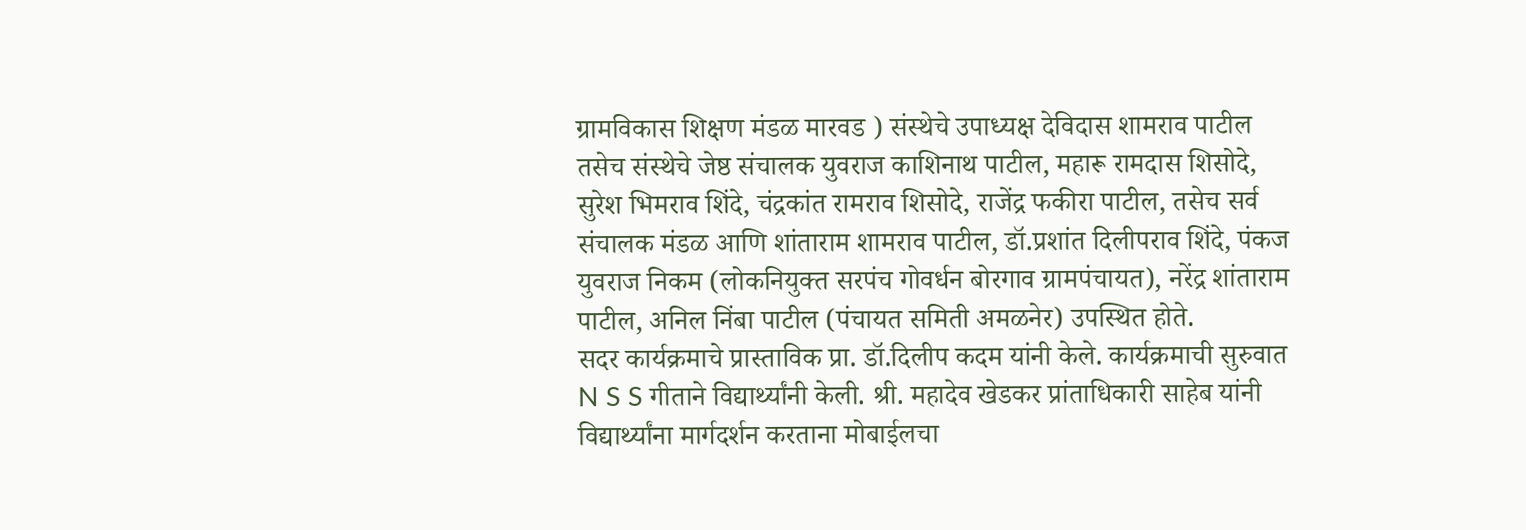ग्रामविकास शिक्षण मंडळ मारवड ) संस्थेचे उपाध्यक्ष देविदास शामराव पाटील तसेच संस्थेचे जेष्ठ संचालक युवराज काशिनाथ पाटील, महारू रामदास शिसोदे, सुरेश भिमराव शिंदे, चंद्रकांत रामराव शिसोदे, राजेंद्र फकीरा पाटील, तसेच सर्व संचालक मंडळ आणि शांताराम शामराव पाटील, डॉ.प्रशांत दिलीपराव शिंदे, पंकज युवराज निकम (लोकनियुक्त सरपंच गोवर्धन बोरगाव ग्रामपंचायत), नरेंद्र शांताराम पाटील, अनिल निंबा पाटील (पंचायत समिती अमळनेर) उपस्थित होते.
सदर कार्यक्रमाचे प्रास्ताविक प्रा. डॉ.दिलीप कदम यांनी केले. कार्यक्रमाची सुरुवात N S S गीताने विद्यार्थ्यांनी केली. श्री. महादेव खेडकर प्रांताधिकारी साहेब यांनी विद्यार्थ्यांना मार्गदर्शन करताना मोबाईलचा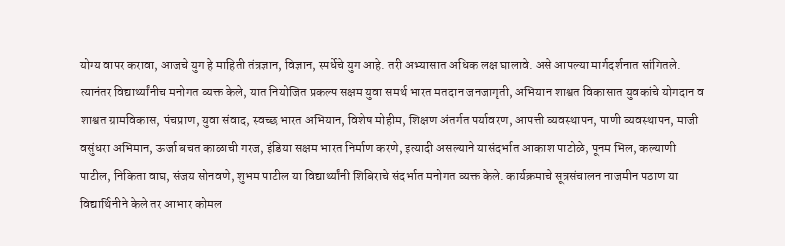योग्य वापर करावा, आजचे युग हे माहिती तंत्रज्ञान, विज्ञान, स्पर्धेचे युग आहे. तरी अभ्यासात अधिक लक्ष घालावे. असे आपल्या मार्गदर्शनात सांगितले. त्यानंतर विद्यार्थ्यांनीच मनोगत व्यक्त केले, यात नियोजित प्रकल्प सक्षम युवा समर्थ भारत मतदान जनजागृती, अभियान शाश्वत विकासात युवकांचे योगदान व शाश्वत ग्रामविकास, पंचप्राण, युवा संवाद, स्वच्छ भारत अभियान, विशेष मोहीम, शिक्षण अंतर्गत पर्यावरण, आपत्ती व्यवस्थापन, पाणी व्यवस्थापन, माजी वसुंधरा अभिमान, ऊर्जा बचत काळाची गरज, इंडिया सक्षम भारत निर्माण करणे, इत्यादी असल्याने यासंदर्भात आकाश पाटोळे, पूनम भिल, कल्याणी पाटील, निकिता वाघ, संजय सोनवणे, शुभम पाटील या विद्यार्थ्यांनी शिबिराचे संदर्भात मनोगत व्यक्त केले. कार्यक्रमाचे सूत्रसंचालन नाजमीन पठाण या विद्यार्थिनीने केले तर आभार कोमल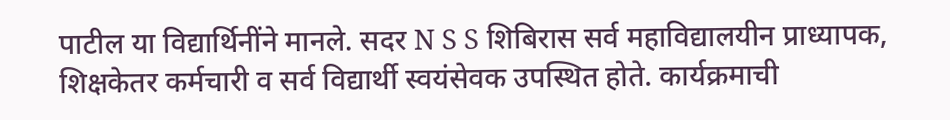पाटील या विद्यार्थिनींने मानले. सदर N S S शिबिरास सर्व महाविद्यालयीन प्राध्यापक, शिक्षकेतर कर्मचारी व सर्व विद्यार्थी स्वयंसेवक उपस्थित होते. कार्यक्रमाची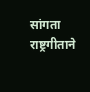सांगता राष्ट्रगीताने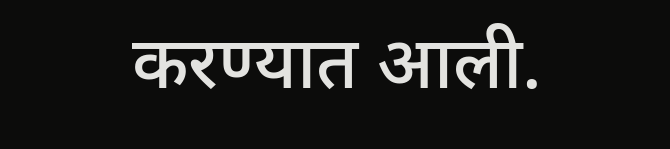करण्यात आली.